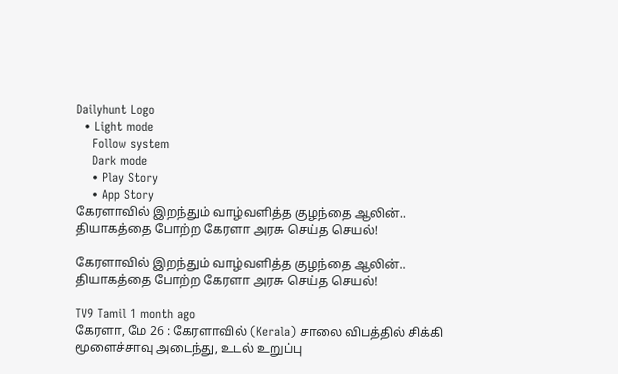Dailyhunt Logo
  • Light mode
    Follow system
    Dark mode
    • Play Story
    • App Story
கேரளாவில் இறந்தும் வாழ்வளித்த குழந்தை ஆலின்.. தியாகத்தை போற்ற கேரளா அரசு செய்த செயல்!

கேரளாவில் இறந்தும் வாழ்வளித்த குழந்தை ஆலின்.. தியாகத்தை போற்ற கேரளா அரசு செய்த செயல்!

TV9 Tamil 1 month ago
கேரளா, மே 26 : கேரளாவில் (Kerala) சாலை விபத்தில் சிக்கி மூளைச்சாவு அடைந்து, உடல் உறுப்பு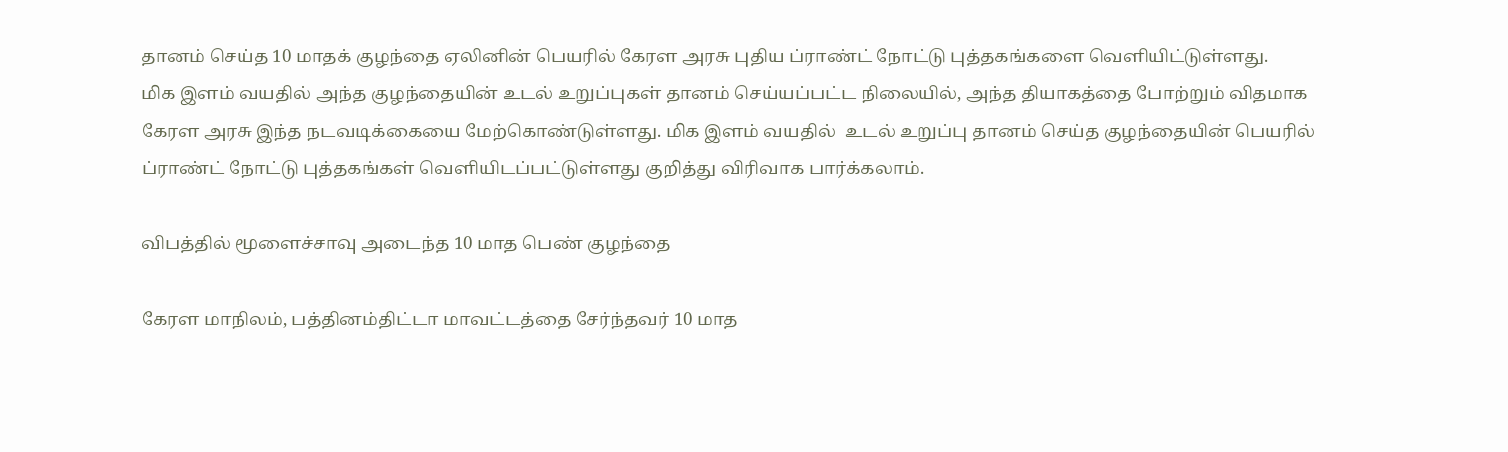தானம் செய்த 10 மாதக் குழந்தை ஏலினின் பெயரில் கேரள அரசு புதிய ப்ராண்ட் நோட்டு புத்தகங்களை வெளியிட்டுள்ளது.
மிக இளம் வயதில் அந்த குழந்தையின் உடல் உறுப்புகள் தானம் செய்யப்பட்ட நிலையில், அந்த தியாகத்தை போற்றும் விதமாக கேரள அரசு இந்த நடவடிக்கையை மேற்கொண்டுள்ளது. மிக இளம் வயதில்  உடல் உறுப்பு தானம் செய்த குழந்தையின் பெயரில் ப்ராண்ட் நோட்டு புத்தகங்கள் வெளியிடப்பட்டுள்ளது குறித்து விரிவாக பார்க்கலாம்.

விபத்தில் மூளைச்சாவு அடைந்த 10 மாத பெண் குழந்தை

கேரள மாநிலம், பத்தினம்திட்டா மாவட்டத்தை சேர்ந்தவர் 10 மாத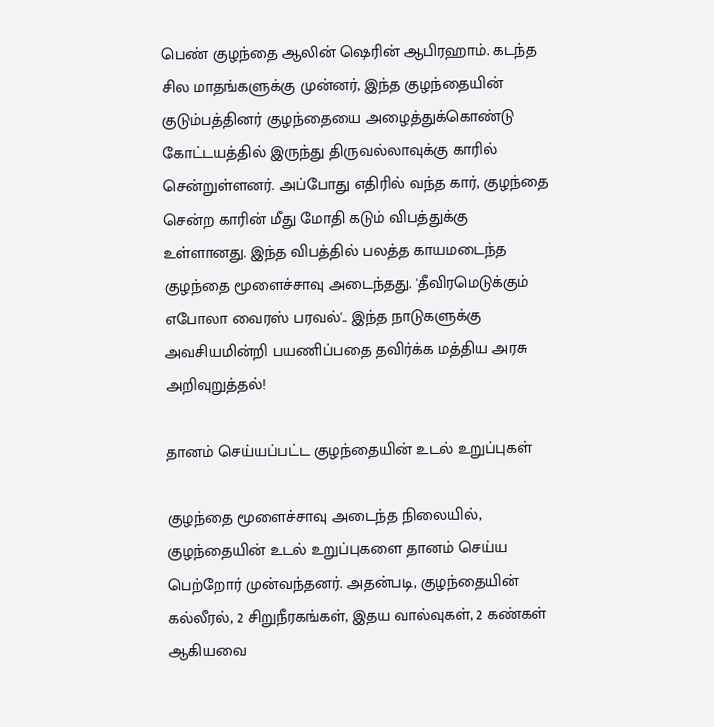பெண் குழந்தை ஆலின் ஷெரின் ஆபிரஹாம். கடந்த சில மாதங்களுக்கு முன்னர், இந்த குழந்தையின் குடும்பத்தினர் குழந்தையை அழைத்துக்கொண்டு கோட்டயத்தில் இருந்து திருவல்லாவுக்கு காரில் சென்றுள்ளனர். அப்போது எதிரில் வந்த கார், குழந்தை சென்ற காரின் மீது மோதி கடும் விபத்துக்கு உள்ளானது. இந்த விபத்தில் பலத்த காயமடைந்த குழந்தை மூளைச்சாவு அடைந்தது. 'தீவிரமெடுக்கும் எபோலா வைரஸ் பரவல்'.. இந்த நாடுகளுக்கு அவசியமின்றி பயணிப்பதை தவிர்க்க மத்திய அரசு அறிவுறுத்தல்!

தானம் செய்யப்பட்ட குழந்தையின் உடல் உறுப்புகள்

குழந்தை மூளைச்சாவு அடைந்த நிலையில், குழந்தையின் உடல் உறுப்புகளை தானம் செய்ய பெற்றோர் முன்வந்தனர். அதன்படி, குழந்தையின் கல்லீரல், 2 சிறுநீரகங்கள், இதய வால்வுகள், 2 கண்கள் ஆகியவை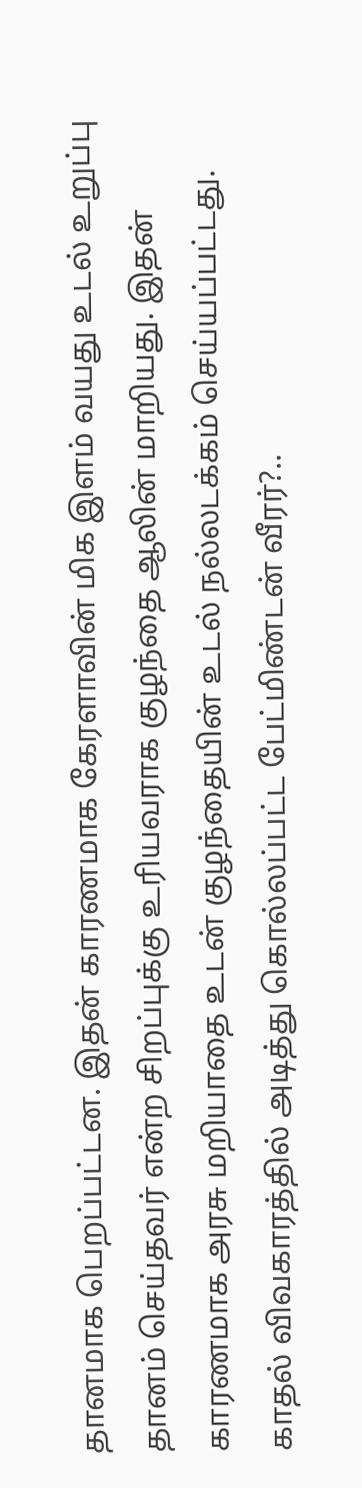தானமாக பெறப்பட்டன. இதன் காரணமாக கேரளாவின் மிக இளம் வயது உடல் உறுப்பு தானம் செய்தவர் என்ற சிறப்புக்கு உரியவராக குழந்தை ஆலின் மாறியது. இதன் காரணமாக அரசு மறியாதை உடன் குழந்தையின் உடல் நல்லடக்கம் செய்யப்பட்டது. காதல் விவகாரத்தில் அடித்து கொல்லப்பட்ட பேட்மிண்டன் வீரர்?..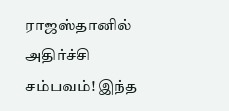ராஜஸ்தானில் அதிர்ச்சி சம்பவம்! இந்த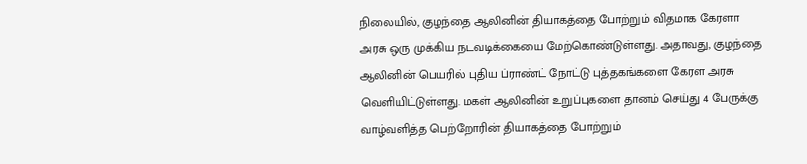நிலையில், குழந்தை ஆலினின் தியாகத்தை போற்றும் விதமாக கேரளா அரசு ஒரு முக்கிய நடவடிக்கையை மேற்கொண்டுள்ளது. அதாவது, குழந்தை ஆலினின் பெயரில் புதிய ப்ராண்ட் நோட்டு புத்தகங்களை கேரள அரசு வெளியிட்டுள்ளது. மகள் ஆலினின் உறுப்புகளை தானம் செய்து 4 பேருக்கு வாழ்வளித்த பெற்றோரின் தியாகத்தை போற்றும்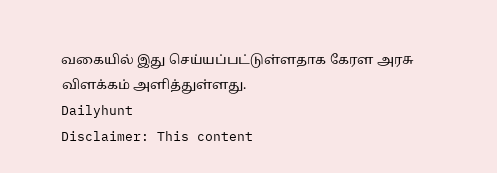வகையில் இது செய்யப்பட்டுள்ளதாக கேரள அரசு விளக்கம் அளித்துள்ளது.
Dailyhunt
Disclaimer: This content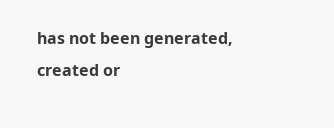has not been generated, created or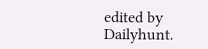edited by Dailyhunt.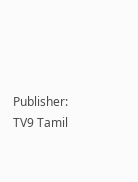Publisher: TV9 Tamil